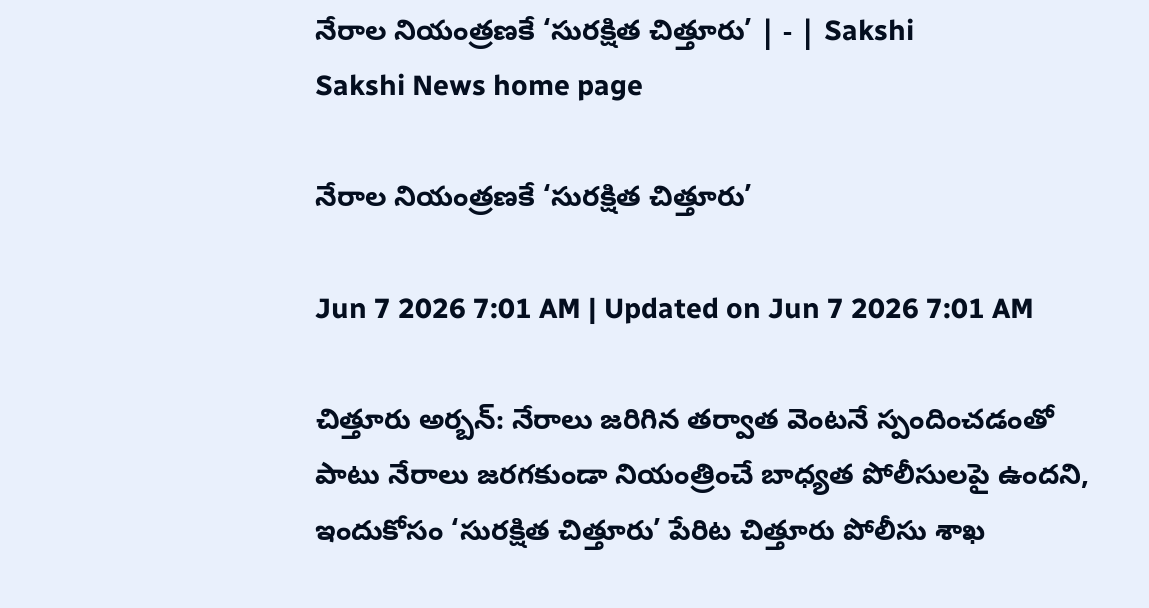నేరాల నియంత్రణకే ‘సురక్షిత చిత్తూరు’ | - | Sakshi
Sakshi News home page

నేరాల నియంత్రణకే ‘సురక్షిత చిత్తూరు’

Jun 7 2026 7:01 AM | Updated on Jun 7 2026 7:01 AM

చిత్తూరు అర్బన్‌: నేరాలు జరిగిన తర్వాత వెంటనే స్పందించడంతో పాటు నేరాలు జరగకుండా నియంత్రించే బాధ్యత పోలీసులపై ఉందని, ఇందుకోసం ‘సురక్షిత చిత్తూరు’ పేరిట చిత్తూరు పోలీసు శాఖ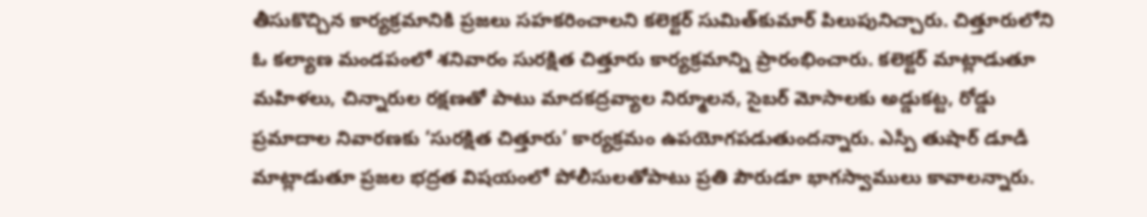తీసుకొచ్చిన కార్యక్రమానికి ప్రజలు సహకరించాలని కలెక్టర్‌ సుమిత్‌కుమార్‌ పిలుపునిచ్చారు. చిత్తూరులోని ఓ కల్యాణ మండపంలో శనివారం సురక్షిత చిత్తూరు కార్యక్రమాన్ని ప్రారంభించారు. కలెక్టర్‌ మాట్లాడుతూ మహిళలు, చిన్నారుల రక్షణతో పాటు మాదకద్రవ్యాల నిర్మూలన, సైబర్‌ మోసాలకు అడ్డుకట్ట, రోడ్డు ప్రమాదాల నివారణకు ‘సురక్షిత చిత్తూరు’ కార్యక్రమం ఉపయోగపడుతుందన్నారు. ఎస్పీ తుషార్‌ డూడీ మాట్లాడుతూ ప్రజల భద్రత విషయంలో పోలీసులతోపాటు ప్రతి పౌరుడూ భాగస్వాములు కావాలన్నారు.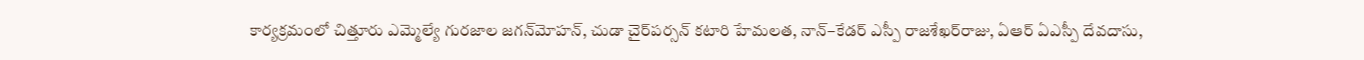కార్యక్రమంలో చిత్తూరు ఎమ్మెల్యే గురజాల జగన్‌మోహన్‌, చుడా చైర్‌పర్సన్‌ కటారి హేమలత, నాన్‌–కేడర్‌ ఎస్పీ రాజశేఖర్‌రాజు, ఏఆర్‌ ఏఎస్పీ దేవదాసు,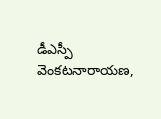డీఎస్పీ వెంకటనారాయణ,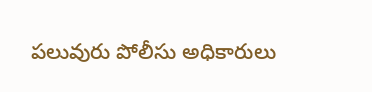పలువురు పోలీసు అధికారులు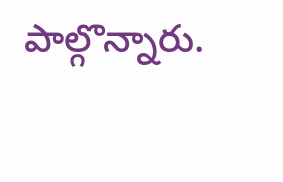పాల్గొన్నారు.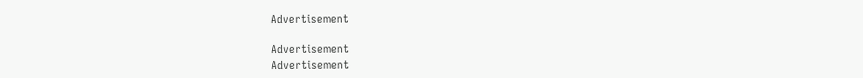Advertisement

Advertisement
Advertisement